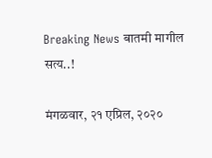Breaking News बातमी मागील सत्य..!

मंगळवार, २१ एप्रिल, २०२०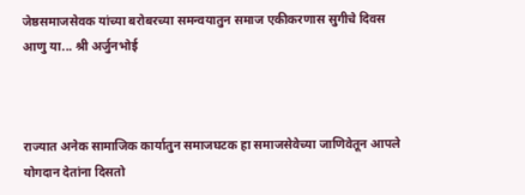जेष्ठसमाजसेवक यांच्या बरोबरच्या समन्वयातुन समाज एकीकरणास सुगीचे दिवस आणु या... श्री अर्जुनभोई



राज्यात अनेक सामाजिक कार्यातुन समाजघटक हा समाजसेवेच्या जाणिवेतून आपले योगदान देतांना दिसतो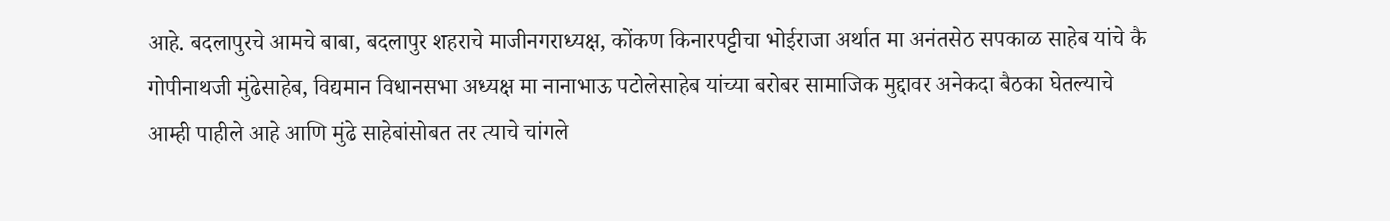आहे. बदलापुरचे आमचे बाबा, बदलापुर शहराचे माजीनगराध्यक्ष, कोंकण किनारपट्टीचा भोईराजा अर्थात मा अनंतसेठ सपकाळ साहेब यांचे कै गोपीनाथजी मुंढेसाहेब, विद्यमान विधानसभा अध्यक्ष मा नानाभाऊ पटोलेसाहेब यांच्या बरोबर सामाजिक मुद्दावर अनेकदा बैठका घेतल्याचे आम्ही पाहीले आहे आणि मुंढे साहेबांसोबत तर त्याचे चांगले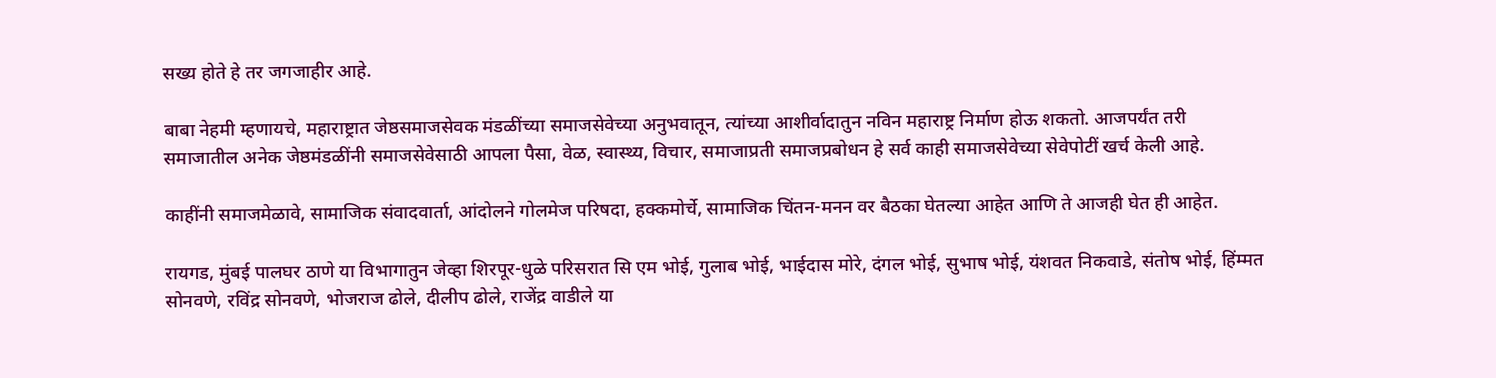सख्य होते हे तर जगजाहीर आहे.

बाबा नेहमी म्हणायचे, महाराष्ट्रात जेष्ठसमाजसेवक मंडळींच्या समाजसेवेच्या अनुभवातून, त्यांच्या आशीर्वादातुन नविन महाराष्ट्र निर्माण होऊ शकतो. आजपर्यंत तरी समाजातील अनेक जेष्ठमंडळींनी समाजसेवेसाठी आपला पैसा, वेळ, स्वास्थ्य, विचार, समाजाप्रती समाजप्रबोधन हे सर्व काही समाजसेवेच्या सेवेपोटीं खर्च केली आहे.

काहींनी समाजमेळावे, सामाजिक संवादवार्ता, आंदोलने गोलमेज परिषदा, हक्कमोर्चे, सामाजिक चिंतन-मनन वर बैठका घेतल्या आहेत आणि ते आजही घेत ही आहेत.

रायगड, मुंबई पालघर ठाणे या विभागातुन जेव्हा शिरपूर-धुळे परिसरात सि एम भोई, गुलाब भोई, भाईदास मोरे, दंगल भोई, सुभाष भोई, यंशवत निकवाडे, संतोष भोई, हिंम्मत सोनवणे, रविंद्र सोनवणे, भोजराज ढोले, दीलीप ढोले, राजेंद्र वाडीले या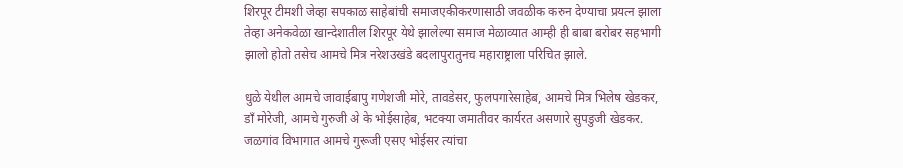शिरपूर टीमशी जेव्हा सपकाळ साहेबांची समाजएकीकरणासाठी जवळीक करुन देण्याचा प्रयत्न झाला तेव्हा अनेकवेळा खान्देशातील शिरपूर येथे झालेल्या समाज मेळाव्यात आम्ही ही बाबा बरोबर सहभागी झालो होतो तसेच आमचे मित्र नरेशउखंडे बदलापुरातुनच महाराष्ट्राला परिचित झाले.

धुळे येथील आमचे जावाईबापु गणेशजी मोरे, तावडेसर, फुलपगारेसाहेब, आमचे मित्र भिलेष खेडकर, डाँ मोरेजी, आमचे गुरुजी अे के भोईसाहेब, भटक्या जमातीवर कार्यरत असणारे सुपडुजी खेडकर. जळगांव विभागात आमचे गुरूजी एसए भोईसर त्यांचा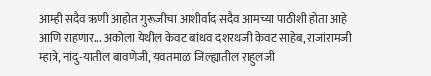आम्ही सदैव ऋणी आहोत गुरूजीचा आशीर्वाद सदैव आमच्या पाठीशी होता आहे आणि राहणार... अकोला येथील केवट बांधव दशरथजी केवट साहेब, राजांरामजी म्हात्रे, नांदु-यातील बावणेजी, यवतमाळ जिल्ह्यातील राहुलजी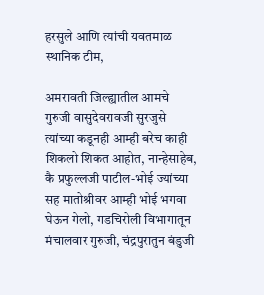हरसुले आणि त्यांची यवतमाळ स्थानिक टीम,

अमरावती जिल्ह्यातील आमचे गुरुजी वासुदेवरावजी सुरजुसे त्यांच्या कडूनही आम्ही बरेच काही शिकलो शिकत आहोत, नान्हेसाहेब, कै प्रफुल्लजी पाटील-भोई ज्यांच्या सह मातोश्रीवर आम्ही भोई भगवा घेऊन गेलो, गडचिरोली विभागातून मंचालवार गुरुजी, चंद्रपुरातुन बंडुजी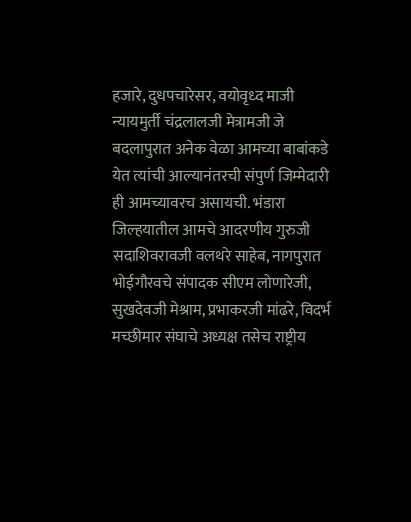हजारे, दुधपचारेसर, वयोवृध्द माजी न्यायमुर्ती चंद्रलालजी मेत्रामजी जे बदलापुरात अनेक वेळा आमच्या बाबांकडे येत त्यांची आल्यानंतरची संपुर्ण जिम्मेदारी ही आमच्यावरच असायची. भंडारा जिल्हयातील आमचे आदरणीय गुरुजी सदाशिवरावजी वलथरे साहेब, नागपुरात भोईगौरवचे संपादक सीएम लोणारेजी, सुखदेवजी मेश्राम, प्रभाकरजी मांढरे, विदर्भ मच्छीमार संघाचे अध्यक्ष तसेच राष्ट्रीय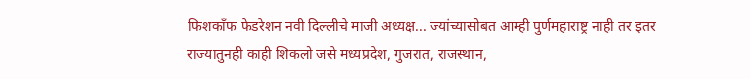फिशकाँफ फेडरेशन नवी दिल्लीचे माजी अध्यक्ष... ज्यांच्यासोबत आम्ही पुर्णमहाराष्ट्र नाही तर इतर राज्यातुनही काही शिकलो जसे मध्यप्रदेश, गुजरात, राजस्थान,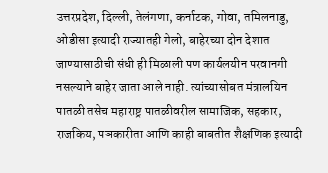उत्तरप्रदेश, दिल्ली, तेलंगणा, कर्नाटक, गोवा, तमिलनाडु, ओडीसा इत्यादी राज्यातही गेलो, बाहेरच्या दोन देशात जाण्यासाठीची संधी ही मिळाली पण कार्यलयीन परवानगी नसल्याने बाहेर जाता आले नाही. त्यांच्यासोबत मंत्रालयिन पातळी तसेच महाराष्ट्र पातळीवरील सामाजिक, सहकार, राजकिय, पञकारीता आणि काही बाबतीत शैक्षणिक इत्यादी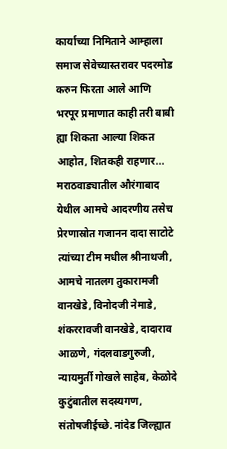कार्याच्या निमिताने आम्हाला समाज सेवेच्यास्तरावर पदरमोड करुन फिरता आले आणि भरपूर प्रमाणात काही तरी बाबी ह्या शिकता आल्या शिकत आहोत, शितकही राहणार... मराठवाड्यातील औरंगाबाद येथील आमचे आदरणीय तसेच प्रेरणास्रोत गजानन दादा साटोटे त्यांच्या टीम मधील श्रीनाथजी, आमचे नातलग तुकारामजी वानखेडे, विनोदजी नेमाडे, शंकररावजी वानखेडे, दादाराव आळणे, गंदलवाडगुरुजी, न्यायमुर्ती गोखले साहेब, केळोदे कुटुंबातील सदस्यगण, संतोषजीईच्छे. नांदेड जिल्ह्यात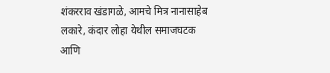शंकरराव खंडागळे, आमचे मित्र नानासाहेब लकारे, कंदार लोहा येथील समाजघटक आणि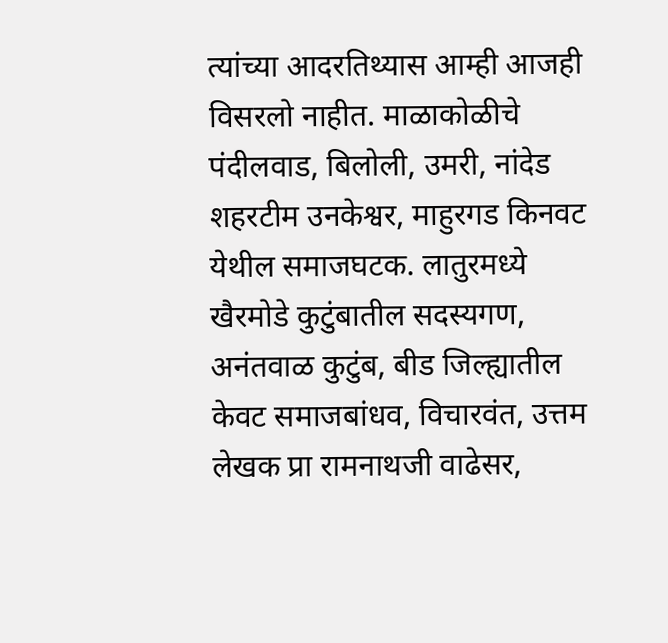त्यांच्या आदरतिथ्यास आम्ही आजही विसरलो नाहीत. माळाकोळीचे पंदीलवाड, बिलोली, उमरी, नांदेड शहरटीम उनकेश्वर, माहुरगड किनवट येथील समाजघटक. लातुरमध्ये खैरमोडे कुटुंबातील सदस्यगण, अनंतवाळ कुटुंब, बीड जिल्ह्यातील केवट समाजबांधव, विचारवंत, उत्तम लेखक प्रा रामनाथजी वाढेसर,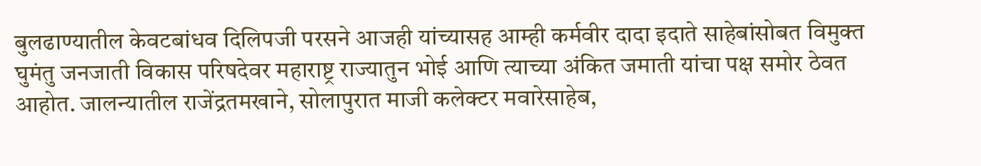बुलढाण्यातील केवटबांधव दिलिपजी परसने आजही यांच्यासह आम्ही कर्मवीर दादा इदाते साहेबांसोबत विमुक्त घुमंतु जनजाती विकास परिषदेवर महाराष्ट्र राज्यातुन भोई आणि त्याच्या अंकित जमाती यांचा पक्ष समोर ठेवत आहोत. जालन्यातील राजेंद्रतमखाने, सोलापुरात माजी कलेक्टर मवारेसाहेब,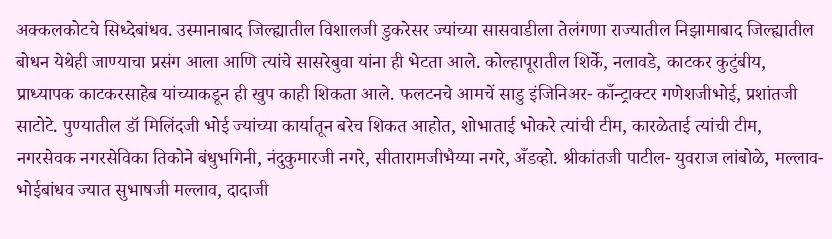अक्कलकोटचे सिध्देबांधव. उस्मानाबाद जिल्ह्यातील विशालजी डुकरेसर ज्यांच्या सासवाडीला तेलंगणा राज्यातील निझामाबाद जिल्ह्यातील बोधन येथेही जाण्याचा प्रसंग आला आणि त्यांचे सासरेबुवा यांना ही भेटता आले. कोल्हापूरातील शिर्के, नलावडे, काटकर कुटुंबीय, प्राध्यापक काटकरसाहेब यांच्याकडून ही खुप काही शिकता आले. फलटनचे आमचें साडु इंजिनिअर- काँन्ट्राक्टर गणेशजीभोई, प्रशांतजी साटोटे. पुण्यातील डॉ मिलिंदजी भोई ज्यांच्या कार्यातून बरेच शिकत आहोत, शोभाताई भोकरे त्यांची टीम, कारळेताई त्यांची टीम, नगरसेवक नगरसेविका तिकोने बंधुभगिनी, नंदुकुमारजी नगरे, सीतारामजीभैय्या नगरे, अँडव्हो. श्रीकांतजी पाटील- युवराज लांबोळे, मल्लाव-भोईबांधव ज्यात सुभाषजी मल्लाव, दादाजी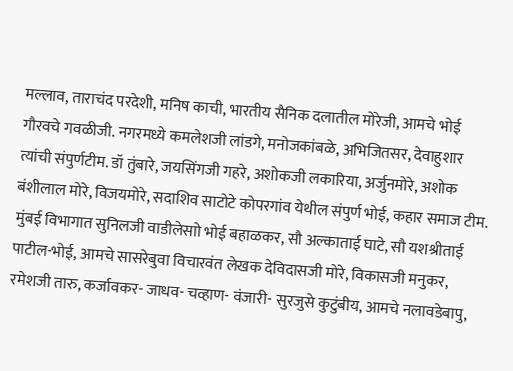मल्लाव, ताराचंद परदेशी, मनिष काची, भारतीय सैनिक दलातील मोरेजी, आमचे भोई गौरवचे गवळीजी. नगरमध्ये कमलेशजी लांडगे, मनोजकांबळे, अभिजितसर, देवाहुशार त्यांची संपुर्णटीम. डॉ तुंबारे, जयसिंगजी गहरे, अशोकजी लकारिया, अर्जुनमोरे, अशोक बंशीलाल मोरे, विजयमोरे, सदाशिव साटोटे कोपरगांव येथील संपुर्ण भोई, कहार समाज टीम. मुंबई विभागात सुनिलजी वाडीलेसाो भोई बहाळकर, सौ अल्काताई घाटे, सौ यशश्रीताई पाटील-भोई, आमचे सासरेबुवा विचारवंत लेखक देविदासजी मोरे, विकासजी मनुकर, रमेशजी तारु, कर्जावकर- जाधव- चव्हाण- वंजारी- सुरजुसे कुटुंबीय, आमचे नलावडेबापु,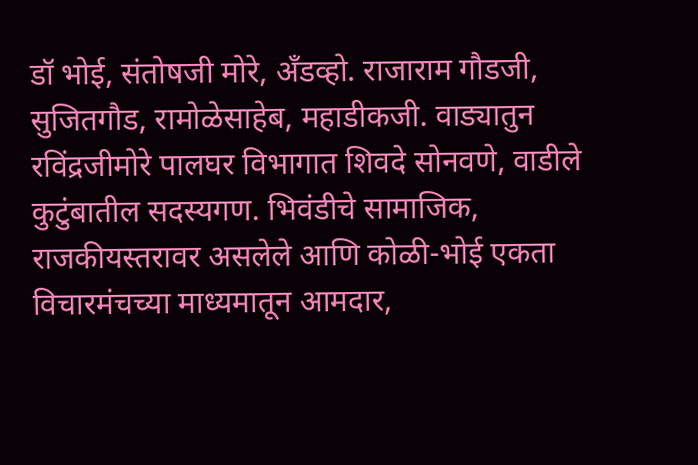डॉ भोई, संतोषजी मोरे, अँडव्हो. राजाराम गौडजी, सुजितगौड, रामोळेसाहेब, महाडीकजी. वाड्यातुन रविंद्रजीमोरे पालघर विभागात शिवदे सोनवणे, वाडीले कुटुंबातील सदस्यगण. भिवंडीचे सामाजिक, राजकीयस्तरावर असलेले आणि कोळी-भोई एकता विचारमंचच्या माध्यमातून आमदार,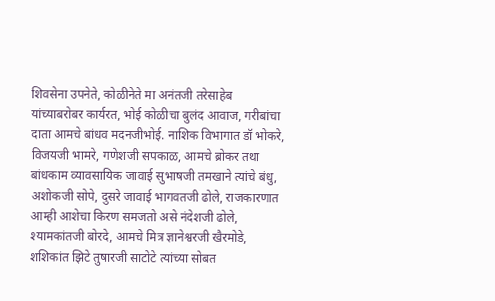शिवसेना उपनेते, कोळीनेते मा अनंतजी तरेसाहेब यांच्याबरोबर कार्यरत, भोई कोळीचा बुलंद आवाज, गरीबांचा दाता आमचे बांधव मदनजीभोई. नाशिक विभागात डॉ भोकरे, विजयजी भामरे, गणेशजी सपकाळ, आमचे ब्रोकर तथा बांधकाम व्यावसायिक जावाई सुभाषजी तमखाने त्यांचे बंधु, अशोकजी सोपे, दुसरे जावाई भागवतजी ढोले, राजकारणात आम्ही आशेचा किरण समजतो असे नंदेशजी ढोले, श्यामकांतजी बोरदे, आमचे मित्र ज्ञानेश्वरजी खैरमोडे, शशिकांत झिटे तुषारजी साटोटे त्यांच्या सोबत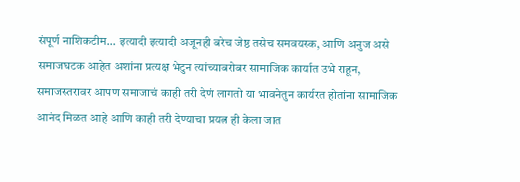संपूर्ण नाशिकटीम... इत्यादी इत्यादी अजूनही बरेच जेष्ठ तसेच समवयस्क, आणि अनुज असे समाजघटक आहेत अशांना प्रत्यक्ष भेटुन त्यांच्याबरोबर सामाजिक कार्यात उभे राहून, समाजस्तरावर आपण समाजाचं काही तरी देणं लागतो या भावनेतुन कार्यरत होतांना सामाजिक आनंद मिळत आहे आणि काही तरी देण्याचा प्रयत्न ही केला जात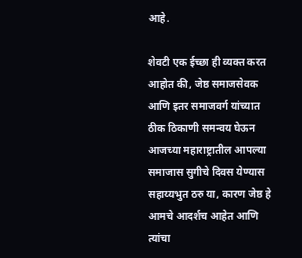आहे.

शेवटी एक ईच्छा ही व्यक्त करत आहोत की, जेष्ठ समाजसेवक आणि इतर समाजवर्ग यांच्यात ठीक ठिकाणी समन्वय घेऊन आजच्या महाराष्ट्रातील आपल्या समाजास सुगीचे दिवस येण्यास सहाय्यभुत ठरु या, कारण जेष्ठ हे आमचे आदर्शच आहेत आणि त्यांचा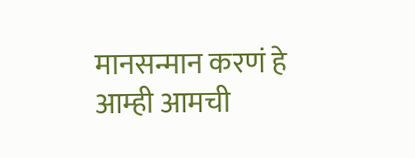मानसन्मान करणं हे आम्ही आमची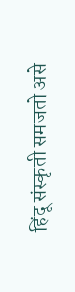हिंदू संस्कृती समजतो असे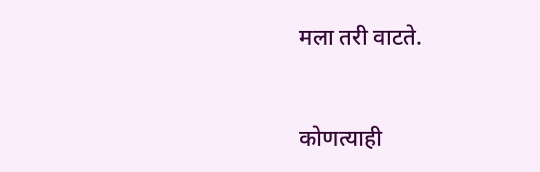मला तरी वाटते.


कोणत्याही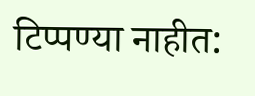टिप्पण्‍या नाहीत: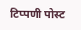टिप्पणी पोस्ट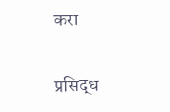करा

प्रसिद्ध